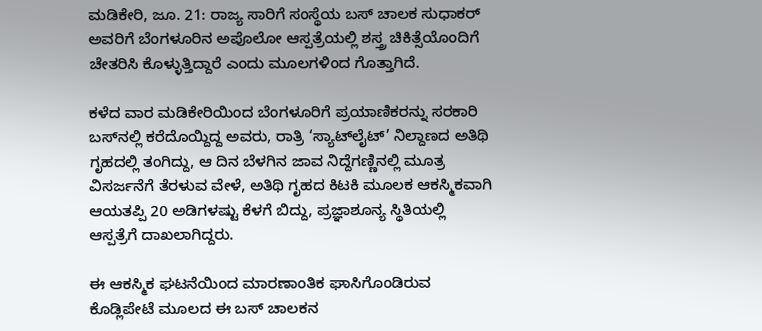ಮಡಿಕೇರಿ, ಜೂ. 21: ರಾಜ್ಯ ಸಾರಿಗೆ ಸಂಸ್ಥೆಯ ಬಸ್ ಚಾಲಕ ಸುಧಾಕರ್ ಅವರಿಗೆ ಬೆಂಗಳೂರಿನ ಅಪೊಲೋ ಆಸ್ಪತ್ರೆಯಲ್ಲಿ ಶಸ್ತ್ರ ಚಿಕಿತ್ಸೆಯೊಂದಿಗೆ ಚೇತರಿಸಿ ಕೊಳ್ಳುತ್ತಿದ್ದಾರೆ ಎಂದು ಮೂಲಗಳಿಂದ ಗೊತ್ತಾಗಿದೆ.

ಕಳೆದ ವಾರ ಮಡಿಕೇರಿಯಿಂದ ಬೆಂಗಳೂರಿಗೆ ಪ್ರಯಾಣಿಕರನ್ನು ಸರಕಾರಿ ಬಸ್‍ನಲ್ಲಿ ಕರೆದೊಯ್ದಿದ್ದ ಅವರು, ರಾತ್ರಿ ‘ಸ್ಯಾಟ್‍ಲೈಟ್’ ನಿಲ್ದಾಣದ ಅತಿಥಿ ಗೃಹದಲ್ಲಿ ತಂಗಿದ್ದು, ಆ ದಿನ ಬೆಳಗಿನ ಜಾವ ನಿದ್ದೆಗಣ್ಣಿನಲ್ಲಿ ಮೂತ್ರ ವಿಸರ್ಜನೆಗೆ ತೆರಳುವ ವೇಳೆ, ಅತಿಥಿ ಗೃಹದ ಕಿಟಕಿ ಮೂಲಕ ಆಕಸ್ಮಿಕವಾಗಿ ಆಯತಪ್ಪಿ 20 ಅಡಿಗಳಷ್ಟು ಕೆಳಗೆ ಬಿದ್ದು, ಪ್ರಜ್ಞಾಶೂನ್ಯ ಸ್ಥಿತಿಯಲ್ಲಿ ಆಸ್ಪತ್ರೆಗೆ ದಾಖಲಾಗಿದ್ದರು.

ಈ ಆಕಸ್ಮಿಕ ಘಟನೆಯಿಂದ ಮಾರಣಾಂತಿಕ ಘಾಸಿಗೊಂಡಿರುವ ಕೊಡ್ಲಿಪೇಟೆ ಮೂಲದ ಈ ಬಸ್ ಚಾಲಕನ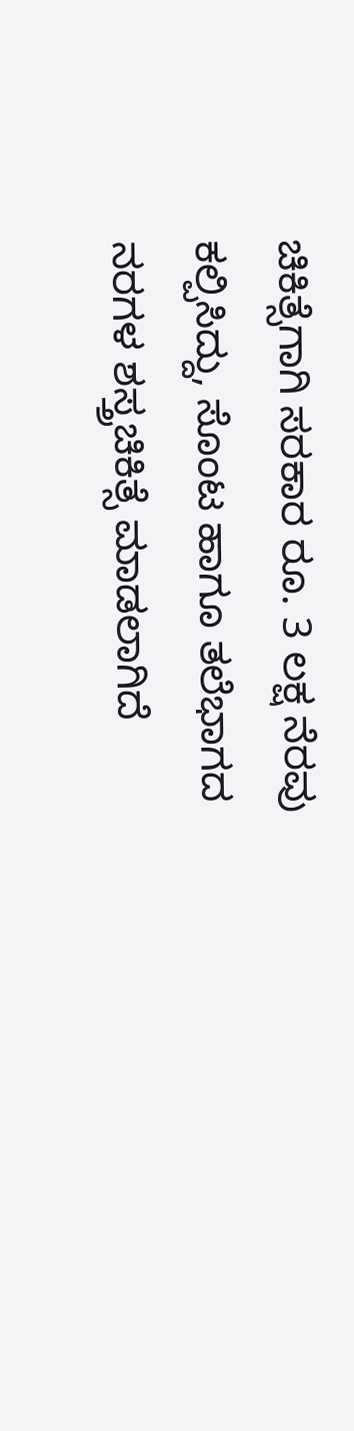ಚಿಕಿತ್ಸೆಗಾಗಿ ಸರಕಾರ ರೂ. 3 ಲಕ್ಷ ನೆರವು ಕಲ್ಪಿಸಿದ್ದು, ಸೊಂಟ ಹಾಗೂ ತಲೆಭಾಗದ ನರಗಳ ಶಸ್ತ್ರಚಿಕಿತ್ಸೆ ಮಾಡಲಾಗಿದೆ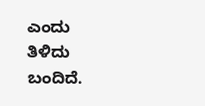ಎಂದು ತಿಳಿದು ಬಂದಿದೆ.